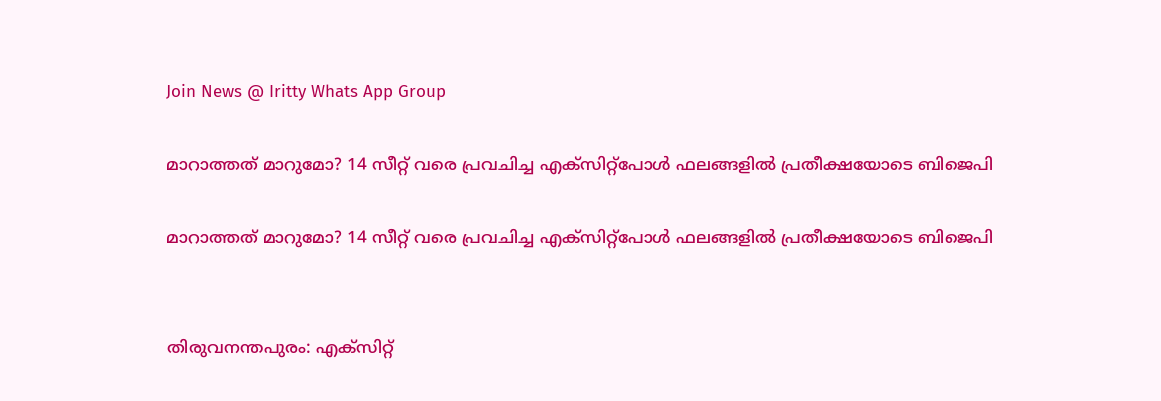Join News @ Iritty Whats App Group

മാറാത്തത് മാറുമോ? 14 സീറ്റ് വരെ പ്രവചിച്ച എക്സിറ്റ്പോൾ ഫലങ്ങളിൽ പ്രതീക്ഷയോടെ ബിജെപി

മാറാത്തത് മാറുമോ? 14 സീറ്റ് വരെ പ്രവചിച്ച എക്സിറ്റ്പോൾ ഫലങ്ങളിൽ പ്രതീക്ഷയോടെ ബിജെപി


തിരുവനന്തപുരം: എക്‌സിറ്റ്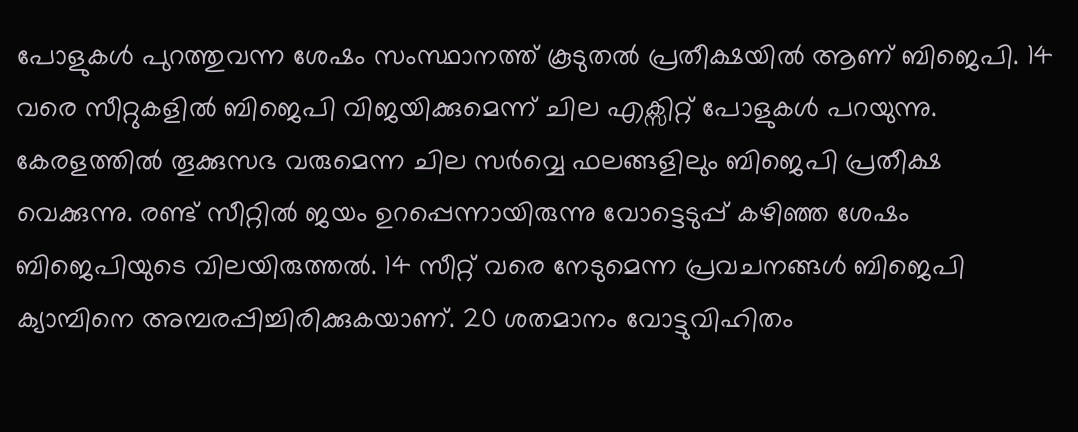പോളുകൾ പുറത്തുവന്ന ശേഷം സംസ്ഥാനത്ത് കൂടുതൽ പ്രതീക്ഷയിൽ ആണ് ബിജെപി. 14 വരെ സീറ്റുകളിൽ ബിജെപി വിജയിക്കുമെന്ന് ചില എക്സിറ്റ് പോളുകൾ പറയുന്നു. കേരളത്തിൽ തൂക്കുസഭ വരുമെന്ന ചില സർവ്വെ ഫലങ്ങളിലും ബിജെപി പ്രതീക്ഷ വെക്കുന്നു. രണ്ട് സീറ്റിൽ ജയം ഉറപ്പെന്നായിരുന്നു വോട്ടെടുപ്പ് കഴിഞ്ഞ ശേഷം ബിജെപിയുടെ വിലയിരുത്തൽ. 14 സീറ്റ് വരെ നേടുമെന്ന പ്രവചനങ്ങൾ ബിജെപി ക്യാമ്പിനെ അമ്പരപ്പിച്ചിരിക്കുകയാണ്. 20 ശതമാനം വോട്ടുവിഹിതം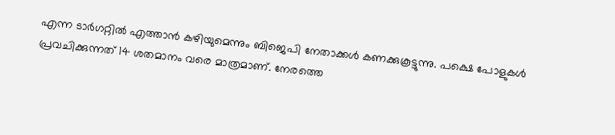എന്ന ടാർഗറ്റിൽ എത്താൻ കഴിയുമെന്നും ബിജെപി നേതാക്കൾ കണക്കുകൂട്ടുന്നു. പക്ഷെ പോളുകൾ പ്രവചിക്കുന്നത് 14 ശതമാനം വരെ മാത്രമാണ്. നേരത്തെ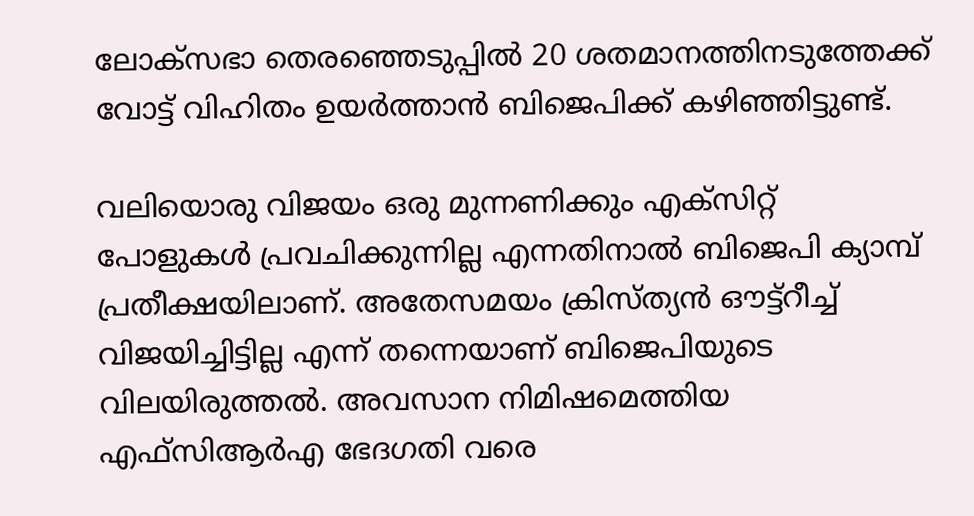ലോക്സഭാ തെരഞ്ഞെടുപ്പിൽ 20 ശതമാനത്തിനടുത്തേക്ക് വോട്ട് വിഹിതം ഉയർത്താൻ ബിജെപിക്ക് കഴിഞ്ഞിട്ടുണ്ട്.

വലിയൊരു വിജയം ഒരു മുന്നണിക്കും എക്സിറ്റ് പോളുകൾ പ്രവചിക്കുന്നില്ല എന്നതിനാൽ ബിജെപി ക്യാമ്പ് പ്രതീക്ഷയിലാണ്. അതേസമയം ക്രിസ്ത്യൻ ഔട്ട്റീച്ച് വിജയിച്ചിട്ടില്ല എന്ന് തന്നെയാണ് ബിജെപിയുടെ വിലയിരുത്തൽ. അവസാന നിമിഷമെത്തിയ എഫ്സിആർഎ ഭേദഗതി വരെ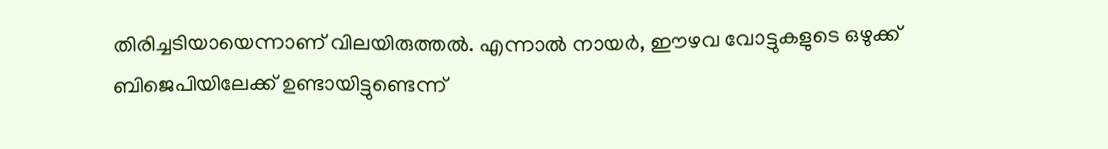തിരിച്ചടിയായെന്നാണ് വിലയിരുത്തൽ. എന്നാൽ നായർ, ഈഴവ വോട്ടുകളുടെ ഒഴുക്ക് ബിജെപിയിലേക്ക് ഉണ്ടായിട്ടുണ്ടെന്ന്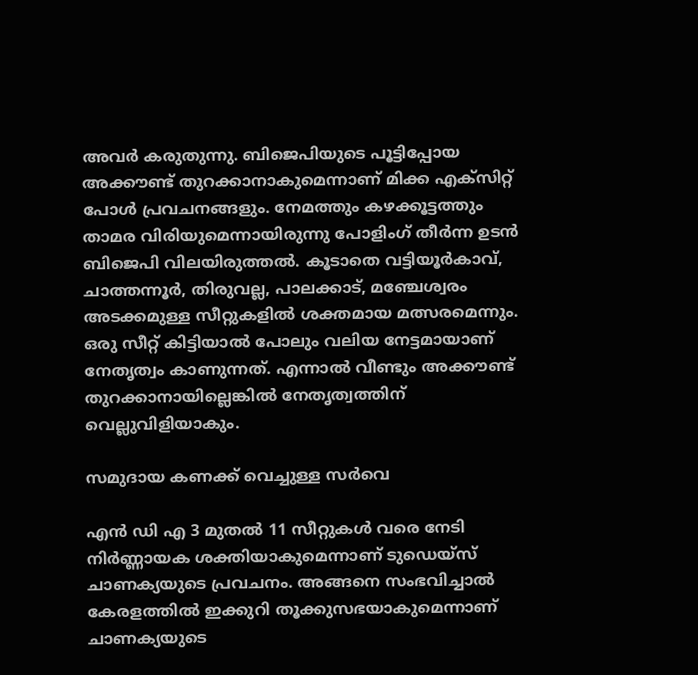അവർ കരുതുന്നു. ബിജെപിയുടെ പൂട്ടിപ്പോയ അക്കൗണ്ട് തുറക്കാനാകുമെന്നാണ് മിക്ക എക്സിറ്റ് പോൾ പ്രവചനങ്ങളും. നേമത്തും കഴക്കൂട്ടത്തും താമര വിരിയുമെന്നായിരുന്നു പോളിംഗ് തീർന്ന ഉടൻ ബിജെപി വിലയിരുത്തൽ. കൂടാതെ വട്ടിയൂർകാവ്, ചാത്തന്നൂർ, തിരുവല്ല, പാലക്കാട്, മഞ്ചേശ്വരം അടക്കമുള്ള സീറ്റുകളിൽ ശക്തമായ മത്സരമെന്നും. ഒരു സീറ്റ് കിട്ടിയാൽ പോലും വലിയ നേട്ടമായാണ് നേതൃത്വം കാണുന്നത്. എന്നാൽ വീണ്ടും അക്കൗണ്ട് തുറക്കാനായില്ലെങ്കിൽ നേതൃത്വത്തിന് വെല്ലുവിളിയാകും.

സമുദായ കണക്ക് വെച്ചുള്ള സർവെ

എൻ ഡി എ 3 മുതൽ 11 സീറ്റുകൾ വരെ നേടി നിർണ്ണായക ശക്തിയാകുമെന്നാണ് ടുഡെയ്‌സ് ചാണക്യയുടെ പ്രവചനം. അങ്ങനെ സംഭവിച്ചാൽ കേരളത്തിൽ ഇക്കുറി തൂക്കുസഭയാകുമെന്നാണ് ചാണക്യയുടെ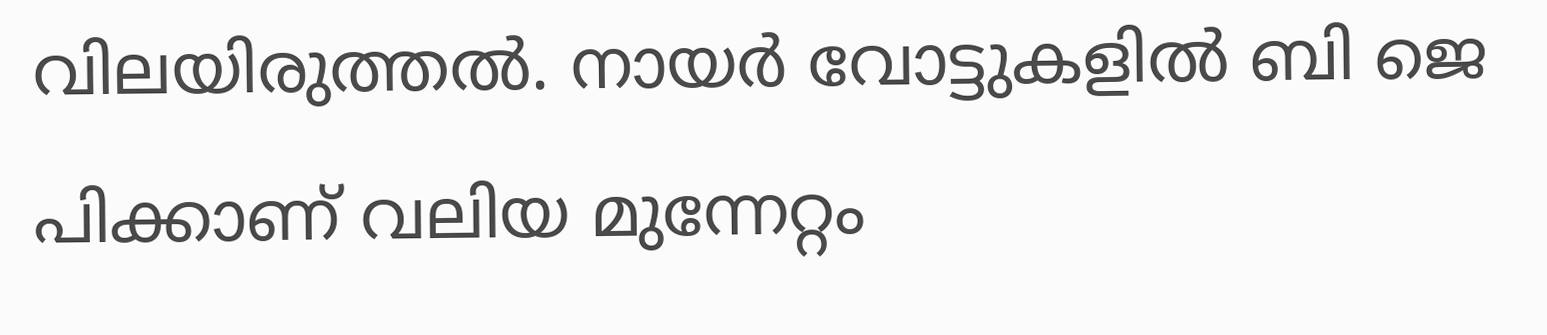വിലയിരുത്തൽ. നായർ വോട്ടുകളിൽ ബി ജെ പിക്കാണ് വലിയ മുന്നേറ്റം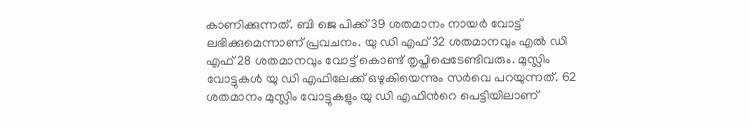കാണിക്കുന്നത്. ബി ജെ പിക്ക് 39 ശതമാനം നായർ വോട്ട് ലഭിക്കുമെന്നാണ് പ്രവചനം. യു ഡി എഫ് 32 ശതമാനവും എൽ ഡി എഫ് 28 ശതമാനവും വോട്ട് കൊണ്ട് തൃപ്തിപ്പെടേണ്ടിവരും. മുസ്ലിം വോട്ടുകൾ യു ഡി എഫിലേക്ക് ഒഴുകിയെന്നും സർവെ പറയുന്നത്. 62 ശതമാനം മുസ്ലിം വോട്ടുകളും യു ഡി എഫിന്‍റെ പെട്ടിയിലാണ്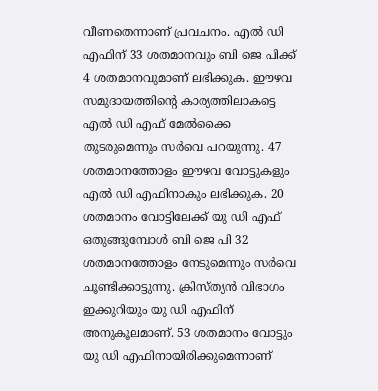വീണതെന്നാണ് പ്രവചനം. എൽ ഡി എഫിന് 33 ശതമാനവും ബി ജെ പിക്ക് 4 ശതമാനവുമാണ് ലഭിക്കുക. ഈഴവ സമുദായത്തിന്‍റെ കാര്യത്തിലാകട്ടെ എൽ ഡി എഫ് മേൽക്കൈ തുടരുമെന്നും സർവെ പറയുന്നു. 47 ശതമാനത്തോളം ഈഴവ വോട്ടുകളും എൽ ഡി എഫിനാകും ലഭിക്കുക. 20 ശതമാനം വോട്ടിലേക്ക് യു ഡി എഫ് ഒതുങ്ങുമ്പോൾ ബി ജെ പി 32 ശതമാനത്തോളം നേടുമെന്നും സർവെ ചൂണ്ടിക്കാട്ടുന്നു. ക്രിസ്ത്യൻ വിഭാഗം ഇക്കുറിയും യു ഡി എഫിന് അനുകൂലമാണ്. 53 ശതമാനം വോട്ടും യു ഡി എഫിനായിരിക്കുമെന്നാണ്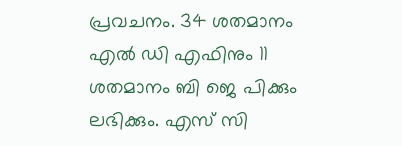പ്രവചനം. 34 ശതമാനം എൽ ഡി എഫിനും 11 ശതമാനം ബി ജെ പിക്കും ലഭിക്കും. എസ് സി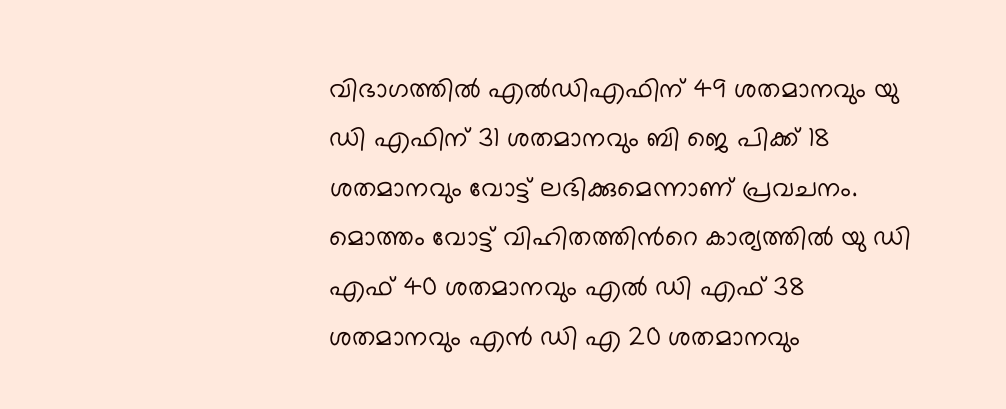വിഭാഗത്തിൽ എൽഡിഎഫിന് 49 ശതമാനവും യു ഡി എഫിന് 31 ശതമാനവും ബി ജെ പിക്ക് 18 ശതമാനവും വോട്ട് ലഭിക്കുമെന്നാണ് പ്രവചനം. മൊത്തം വോട്ട് വിഹിതത്തിന്‍റെ കാര്യത്തിൽ യു ഡി എഫ് 40 ശതമാനവും എൽ ഡി എഫ് 38 ശതമാനവും എൻ ഡി എ 20 ശതമാനവും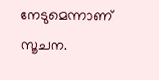നേടുമെന്നാണ് സൂചന.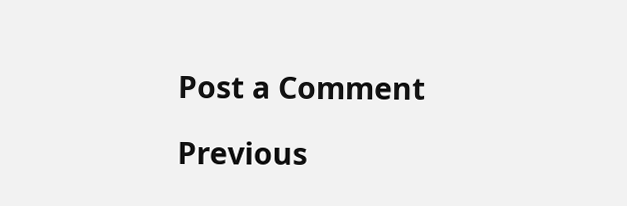Post a Comment

Previous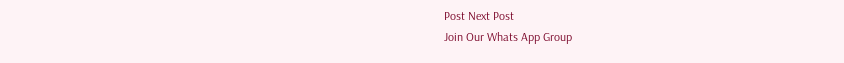Post Next Post
Join Our Whats App Group